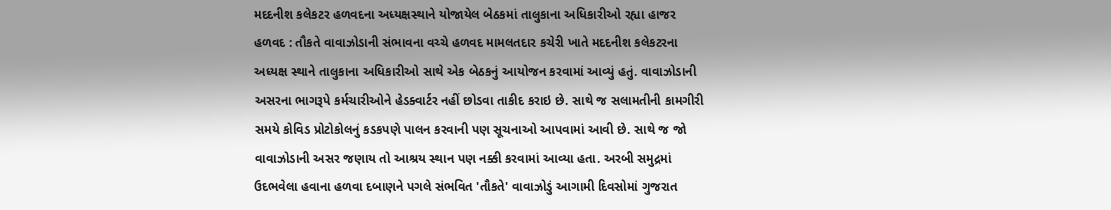મદદનીશ કલેકટર હળવદના અધ્યક્ષસ્થાને યોજાયેલ બેઠકમાં તાલુકાના અધિકારીઓ રહ્યા હાજર હળવદ : તૌકતે વાવાઝોડાની સંભાવના વચ્ચે હળવદ મામલતદાર કચેરી ખાતે મદદનીશ કલેકટરના અધ્યક્ષ સ્થાને તાલુકાના અધિકારીઓ સાથે એક બેઠકનું આયોજન કરવામાં આવ્યું હતું. વાવાઝોડાની અસરના ભાગરૂપે કર્મચારીઓને હેડક્વાર્ટર નહીં છોડવા તાકીદ કરાઇ છે. સાથે જ સલામતીની કામગીરી સમયે કોવિડ પ્રોટોકોલનું કડકપણે પાલન કરવાની પણ સૂચનાઓ આપવામાં આવી છે. સાથે જ જો વાવાઝોડાની અસર જણાય તો આશ્રય સ્થાન પણ નક્કી કરવામાં આવ્યા હતા. અરબી સમુદ્રમાં ઉદભવેલા હવાના હળવા દબાણને પગલે સંભવિત 'તૌકતે' વાવાઝોડું આગામી દિવસોમાં ગુજરાત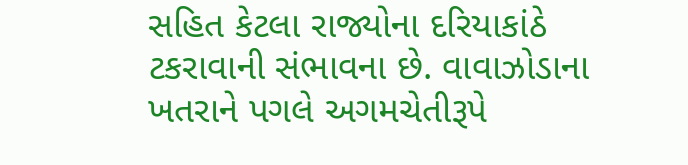સહિત કેટલા રાજ્યોના દરિયાકાંઠે ટકરાવાની સંભાવના છે. વાવાઝોડાના ખતરાને પગલે અગમચેતીરૂપે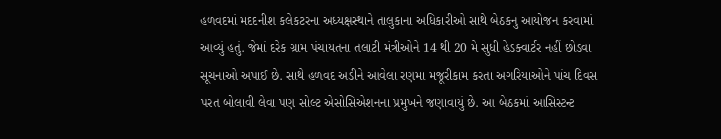હળવદમાં મદદનીશ કલેકટરના અધ્યક્ષસ્થાને તાલુકાના અધિકારીઓ સાથે બેઠકનુ આયોજન કરવામાં આવ્યું હતું. જેમાં દરેક ગ્રામ પંચાયતના તલાટી મંત્રીઓને 14 થી 20 મે સુધી હેડક્વાર્ટર નહીં છોડવા સૂચનાઓ અપાઈ છે. સાથે હળવદ અડીને આવેલા રણમા મજૂરીકામ કરતા અગરિયાઓને પાંચ દિવસ પરત બોલાવી લેવા પણ સોલ્ટ એસોસિએશનના પ્રમુખને જણાવાયું છે. આ બેઠકમાં આસિસ્ટન્ટ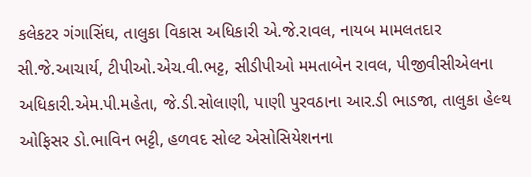કલેકટર ગંગાસિંઘ, તાલુકા વિકાસ અધિકારી એ.જે.રાવલ, નાયબ મામલતદાર સી.જે.આચાર્ય, ટીપીઓ.એચ.વી.ભટ્ટ, સીડીપીઓ મમતાબેન રાવલ, પીજીવીસીએલના અધિકારી.એમ.પી.મહેતા, જે.ડી.સોલાણી, પાણી પુરવઠાના આર.ડી ભાડજા, તાલુકા હેલ્થ ઓફિસર ડો.ભાવિન ભટ્ટી, હળવદ સોલ્ટ એસોસિયેશનના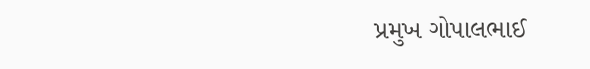પ્રમુખ ગોપાલભાઈ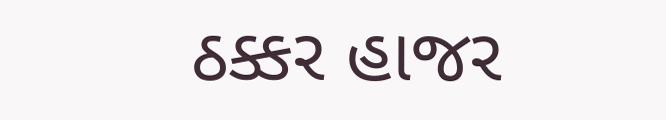ઠક્કર હાજર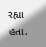રહ્યા હતા.